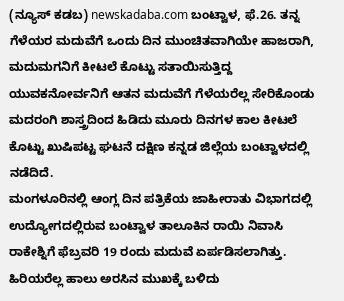(ನ್ಯೂಸ್ ಕಡಬ) newskadaba.com ಬಂಟ್ವಾಳ, ಫೆ.26. ತನ್ನ ಗೆಳೆಯರ ಮದುವೆಗೆ ಒಂದು ದಿನ ಮುಂಚಿತವಾಗಿಯೇ ಹಾಜರಾಗಿ, ಮದುಮಗನಿಗೆ ಕೀಟಲೆ ಕೊಟ್ಟು ಸತಾಯಿಸುತ್ತಿದ್ದ ಯುವಕನೋರ್ವನಿಗೆ ಆತನ ಮದುವೆಗೆ ಗೆಳೆಯರೆಲ್ಲ ಸೇರಿಕೊಂಡು ಮದರಂಗಿ ಶಾಸ್ತ್ರದಿಂದ ಹಿಡಿದು ಮೂರು ದಿನಗಳ ಕಾಲ ಕೀಟಲೆ ಕೊಟ್ಟು ಖುಷಿಪಟ್ಟ ಘಟನೆ ದಕ್ಷಿಣ ಕನ್ನಡ ಜಿಲ್ಲೆಯ ಬಂಟ್ವಾಳದಲ್ಲಿ ನಡೆದಿದೆ.
ಮಂಗಳೂರಿನಲ್ಲಿ ಆಂಗ್ಲ ದಿನ ಪತ್ರಿಕೆಯ ಜಾಹೀರಾತು ವಿಭಾಗದಲ್ಲಿ ಉದ್ಯೋಗದಲ್ಲಿರುವ ಬಂಟ್ವಾಳ ತಾಲೂಕಿನ ರಾಯಿ ನಿವಾಸಿ ರಾಕೇಶ್ನಿಗೆ ಫೆಬ್ರವರಿ 19 ರಂದು ಮದುವೆ ಏರ್ಪಡಿಸಲಾಗಿತ್ತು. ಹಿರಿಯರೆಲ್ಲ ಹಾಲು ಅರಸಿನ ಮುಖಕ್ಕೆ ಬಳಿದು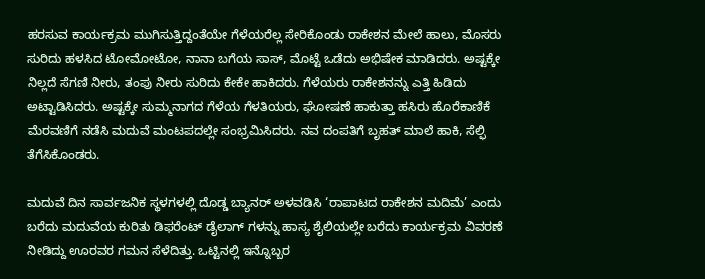ಹರಸುವ ಕಾರ್ಯಕ್ರಮ ಮುಗಿಸುತ್ತಿದ್ದಂತೆಯೇ ಗೆಳೆಯರೆಲ್ಲ ಸೇರಿಕೊಂಡು ರಾಕೇಶನ ಮೇಲೆ ಹಾಲು, ಮೊಸರು ಸುರಿದು ಹಳಸಿದ ಟೋಮೋಟೋ, ನಾನಾ ಬಗೆಯ ಸಾಸ್, ಮೊಟ್ಟೆ ಒಡೆದು ಅಭಿಷೇಕ ಮಾಡಿದರು. ಅಷ್ಟಕ್ಕೇ ನಿಲ್ಲದೆ ಸೆಗಣಿ ನೀರು, ತಂಪು ನೀರು ಸುರಿದು ಕೇಕೇ ಹಾಕಿದರು. ಗೆಳೆಯರು ರಾಕೇಶನನ್ನು ಎತ್ತಿ ಹಿಡಿದು ಅಟ್ಟಾಡಿಸಿದರು. ಅಷ್ಟಕ್ಕೇ ಸುಮ್ಮನಾಗದ ಗೆಳೆಯ ಗೆಳತಿಯರು, ಘೋಷಣೆ ಹಾಕುತ್ತಾ ಹಸಿರು ಹೊರೆಕಾಣಿಕೆ ಮೆರವಣಿಗೆ ನಡೆಸಿ ಮದುವೆ ಮಂಟಪದಲ್ಲೇ ಸಂಭ್ರಮಿಸಿದರು. ನವ ದಂಪತಿಗೆ ಬೃಹತ್ ಮಾಲೆ ಹಾಕಿ, ಸೆಲ್ಫಿ ತೆಗೆಸಿಕೊಂಡರು.

ಮದುವೆ ದಿನ ಸಾರ್ವಜನಿಕ ಸ್ಥಳಗಳಲ್ಲಿ ದೊಡ್ಡ ಬ್ಯಾನರ್ ಅಳವಡಿಸಿ ‘ರಾಪಾಟದ ರಾಕೇಶನ ಮದಿಮೆ’ ಎಂದು ಬರೆದು ಮದುವೆಯ ಕುರಿತು ಡಿಫರೆಂಟ್ ಡೈಲಾಗ್ ಗಳನ್ನು ಹಾಸ್ಯ ಶೈಲಿಯಲ್ಲೇ ಬರೆದು ಕಾರ್ಯಕ್ರಮ ವಿವರಣೆ ನೀಡಿದ್ದು ಊರವರ ಗಮನ ಸೆಳೆದಿತ್ತು. ಒಟ್ಟಿನಲ್ಲಿ ಇನ್ನೊಬ್ಬರ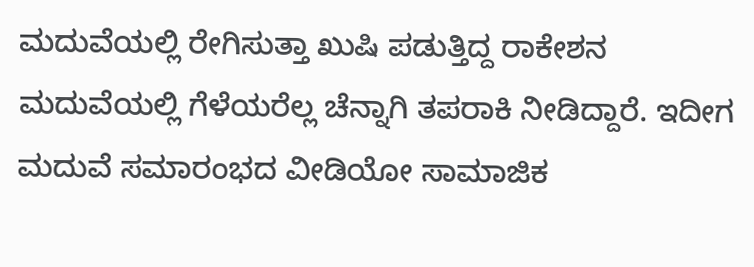ಮದುವೆಯಲ್ಲಿ ರೇಗಿಸುತ್ತಾ ಖುಷಿ ಪಡುತ್ತಿದ್ದ ರಾಕೇಶನ ಮದುವೆಯಲ್ಲಿ ಗೆಳೆಯರೆಲ್ಲ ಚೆನ್ನಾಗಿ ತಪರಾಕಿ ನೀಡಿದ್ದಾರೆ. ಇದೀಗ ಮದುವೆ ಸಮಾರಂಭದ ವೀಡಿಯೋ ಸಾಮಾಜಿಕ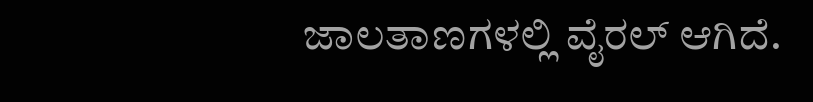ಜಾಲತಾಣಗಳಲ್ಲಿ ವೈರಲ್ ಆಗಿದೆ.